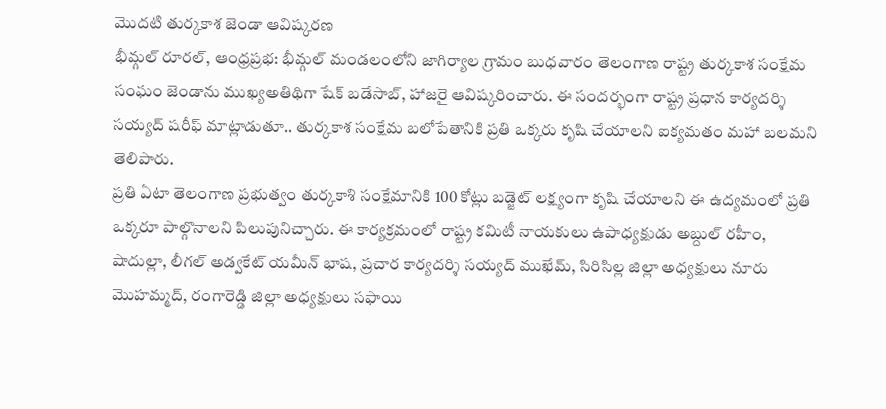మొదటి తుర్కకాశ జెండా ఆవిష్కరణ
భీమ్గల్ రూరల్, ఆంధ్రప్రభ: భీమ్గల్ మండలంలోని జాగిర్యాల గ్రామం బుధవారం తెలంగాణ రాష్ట్ర తుర్కకాశ సంక్షేమ సంఘం జెండాను ముఖ్యఅతిథిగా షేక్ బడేసాబ్, హాజరై ఆవిష్కరించారు. ఈ సందర్భంగా రాష్ట్ర ప్రధాన కార్యదర్శి సయ్యద్ షరీఫ్ మాట్లాడుతూ.. తుర్కకాశ సంక్షేమ బలోపేతానికి ప్రతి ఒక్కరు కృషి చేయాలని ఐక్యమతం మహా బలమని తెలిపారు.
ప్రతి ఏటా తెలంగాణ ప్రభుత్వం తుర్కకాశి సంక్షేమానికి 100 కోట్లు బడ్జెట్ లక్ష్యంగా కృషి చేయాలని ఈ ఉద్యమంలో ప్రతి ఒక్కరూ పాల్గొనాలని పిలుపునిచ్చారు. ఈ కార్యక్రమంలో రాష్ట్ర కమిటీ నాయకులు ఉపాధ్యక్షుడు అబ్దుల్ రహీం, షాదుల్లా, లీగల్ అడ్వకేట్ యమీన్ భాష, ప్రచార కార్యదర్శి సయ్యద్ ముఖేమ్, సిరిసిల్ల జిల్లా అధ్యక్షులు నూరు మొహమ్మద్, రంగారెడ్డి జిల్లా అధ్యక్షులు సఫాయి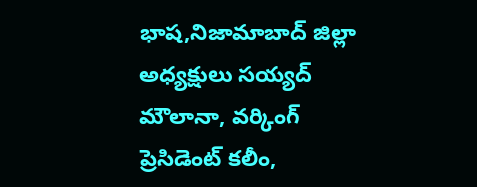భాష,నిజామాబాద్ జిల్లా అధ్యక్షులు సయ్యద్ మౌలానా, వర్కింగ్ ప్రెసిడెంట్ కలీం,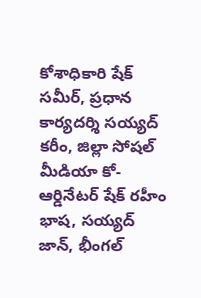కోశాధికారి షేక్ సమీర్, ప్రధాన కార్యదర్శి సయ్యద్ కరీం, జిల్లా సోషల్ మీడియా కో-ఆర్డినేటర్ షేక్ రహీం భాష, సయ్యద్ జాన్, భీంగల్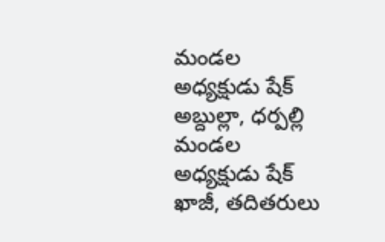మండల అధ్యక్షుడు షేక్ అబ్దుల్లా, ధర్పల్లి మండల అధ్యక్షుడు షేక్ ఖాజీ, తదితరులు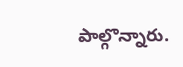పాల్గొన్నారు.